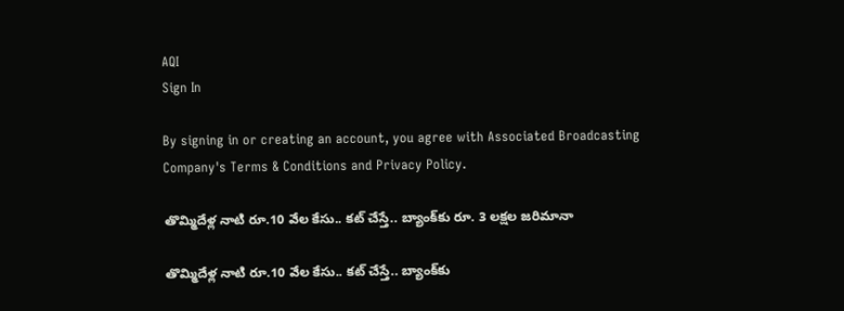AQI
Sign In

By signing in or creating an account, you agree with Associated Broadcasting Company's Terms & Conditions and Privacy Policy.

తొమ్మిదేళ్ల నాటి రూ.10 వేల కేసు.. కట్‌ చేస్తే.. బ్యాంక్‌కు రూ. 3 ల‌క్ష‌ల జరిమానా

తొమ్మిదేళ్ల నాటి రూ.10 వేల కేసు.. కట్‌ చేస్తే.. బ్యాంక్‌కు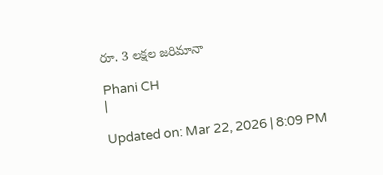రూ. 3 ల‌క్ష‌ల జరిమానా

Phani CH
|

Updated on: Mar 22, 2026 | 8:09 PM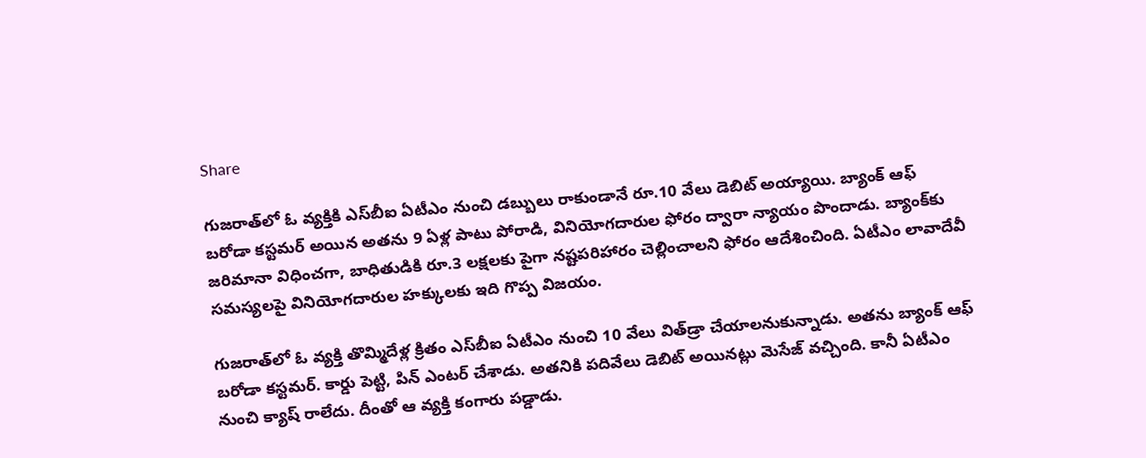Share

గుజరాత్‌లో ఓ వ్యక్తికి ఎస్‌బీఐ ఏటీఎం నుంచి డబ్బులు రాకుండానే రూ.10 వేలు డెబిట్ అయ్యాయి. బ్యాంక్ ఆఫ్ బరోడా కస్టమర్ అయిన అతను 9 ఏళ్ల పాటు పోరాడి, వినియోగదారుల ఫోరం ద్వారా న్యాయం పొందాడు. బ్యాంక్‌కు జరిమానా విధించగా, బాధితుడికి రూ.3 లక్షలకు పైగా నష్టపరిహారం చెల్లించాలని ఫోరం ఆదేశించింది. ఏటీఎం లావాదేవీ సమస్యలపై వినియోగదారుల హక్కులకు ఇది గొప్ప విజయం.

గుజరాత్‌లో ఓ వ్యక్తి తొమ్మిదేళ్ల క్రితం ఎస్‌బీఐ ఏటీఎం నుంచి 10 వేలు విత్‌డ్రా చేయాల‌నుకున్నాడు. అతను బ్యాంక్ ఆఫ్ బరోడా క‌స్ట‌మ‌ర్. కార్డు పెట్టి, పిన్ ఎంట‌ర్ చేశాడు. అత‌నికి ప‌దివేలు డెబిట్ అయిన‌ట్లు మెసేజ్ వ‌చ్చింది. కానీ ఏటీఎం నుంచి క్యాష్ రాలేదు. దీంతో ఆ వ్య‌క్తి కంగారు ప‌డ్డాడు.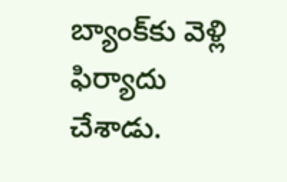బ్యాంక్‌కు వెళ్లి ఫిర్యాదు చేశాడు.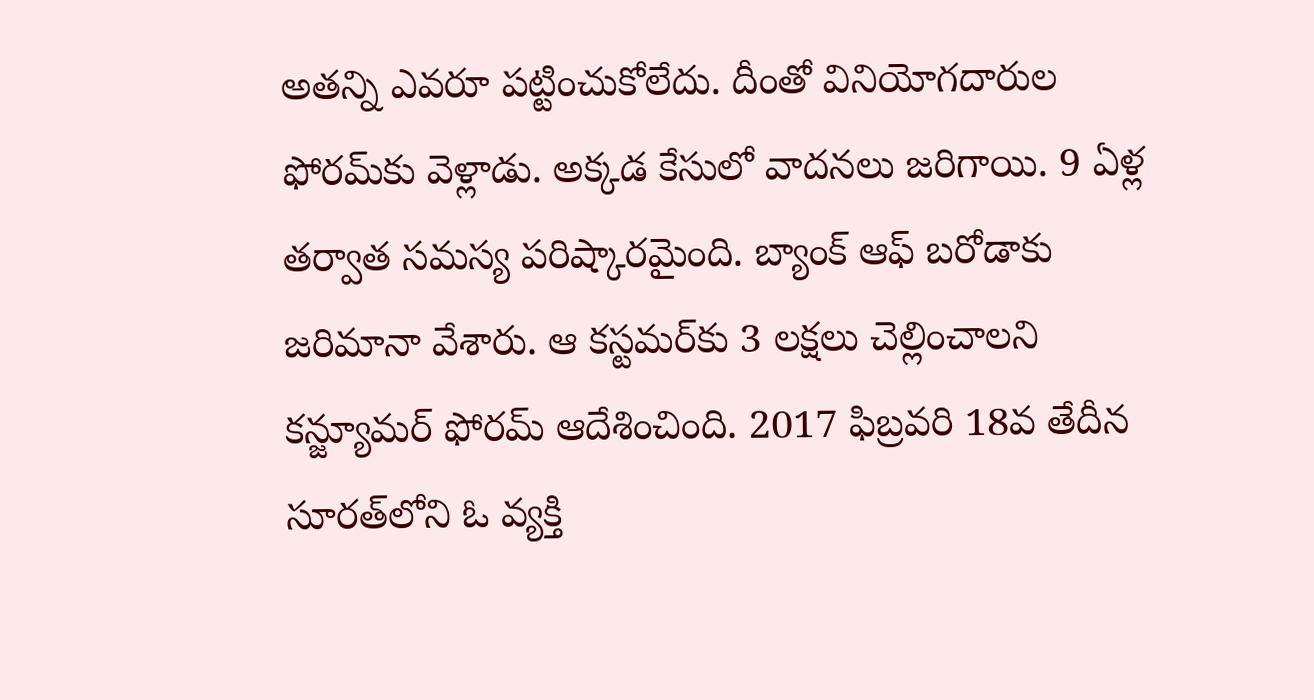అత‌న్ని ఎవ‌రూ ప‌ట్టించుకోలేదు. దీంతో వినియోగ‌దారుల ఫోర‌మ్‌కు వెళ్లాడు. అక్క‌డ కేసులో వాద‌న‌లు జ‌రిగాయి. 9 ఏళ్ల త‌ర్వాత స‌మ‌స్య ప‌రిష్కార‌మైంది. బ్యాంక్ ఆఫ్ బ‌రోడాకు జ‌రిమానా వేశారు. ఆ క‌స్ట‌మ‌ర్‌కు 3 ల‌క్ష‌లు చెల్లించాల‌ని క‌న్జ్యూమ‌ర్ ఫోర‌మ్ ఆదేశించింది. 2017 ఫిబ్ర‌వ‌రి 18వ తేదీన సూర‌త్‌లోని ఓ వ్య‌క్తి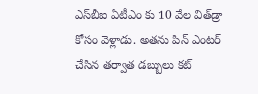ఎస్‌బీఐ ఏటీఎం కు 10 వేల విత్‌డ్రా కోసం వెళ్లాడు. అత‌ను పిన్ ఎంట‌ర్ చేసిన త‌ర్వాత డ‌బ్బులు క‌ట్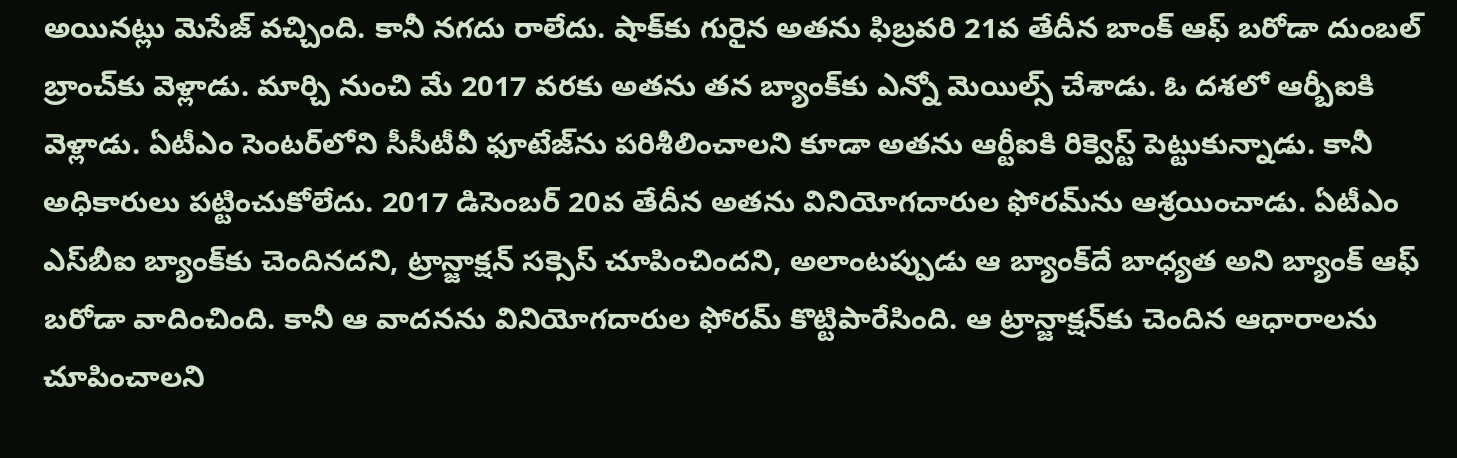అయిన‌ట్లు మెసేజ్ వ‌చ్చింది. కానీ న‌గ‌దు రాలేదు. షాక్‌కు గురైన అత‌ను ఫిబ్ర‌వ‌రి 21వ తేదీన బాంక్‌ ఆఫ్‌ బరోడా దుంబ‌ల్ బ్రాంచ్‌కు వెళ్లాడు. మార్చి నుంచి మే 2017 వ‌ర‌కు అత‌ను త‌న బ్యాంక్‌కు ఎన్నో మెయిల్స్ చేశాడు. ఓ ద‌శ‌లో ఆర్బీఐకి వెళ్లాడు. ఏటీఎం సెంట‌ర్‌లోని సీసీటీవీ ఫూటేజ్‌ను పరిశీలించాల‌ని కూడా అత‌ను ఆర్టీఐకి రిక్వెస్ట్ పెట్టుకున్నాడు. కానీ అధికారులు ప‌ట్టించుకోలేదు. 2017 డిసెంబ‌ర్‌ 20వ తేదీన అత‌ను వినియోగ‌దారుల ఫోర‌మ్‌ను ఆశ్ర‌యించాడు. ఏటీఎం ఎస్‌బీఐ బ్యాంక్‌కు చెందిన‌ద‌ని, ట్రాన్జాక్ష‌న్ స‌క్సెస్ చూపించింద‌ని, అలాంట‌ప్పుడు ఆ బ్యాంక్‌దే బాధ్య‌త అని బ్యాంక్ ఆఫ్ బరోడా వాదించింది. కానీ ఆ వాద‌న‌ను వినియోగ‌దారుల ఫోర‌మ్‌ కొట్టిపారేసింది. ఆ ట్రాన్జాక్ష‌న్‌కు చెందిన ఆధారాల‌ను చూపించాల‌ని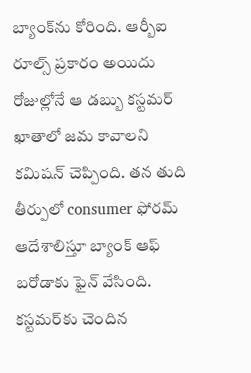బ్యాంక్‌ను కోరింది. ఆర్బీఐ రూల్స్ ప్ర‌కారం అయిదు రోజుల్లోనే ఆ డ‌బ్బు క‌స్ట‌మ‌ర్ ఖాతాలో జ‌మ కావాల‌ని క‌మిష‌న్ చెప్పింది. త‌న తుది తీర్పులో consumer ఫోర‌మ్ ఆదేశాలిస్తూ బ్యాంక్ ఆఫ్ బ‌రోడాకు ఫైన్ వేసింది. క‌స్ట‌మ‌ర్‌కు చెందిన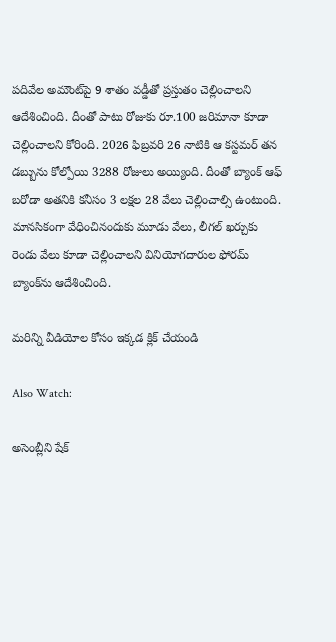ప‌దివేల అమౌంట్‌పై 9 శాతం వ‌డ్డీతో ప్రస్తుతం చెల్లించాల‌ని ఆదేశించింది. దీంతో పాటు రోజుకు రూ.100 జ‌రిమానా కూడా చెల్లించాల‌ని కోరింది. 2026 ఫిబ్ర‌వ‌రి 26 నాటికి ఆ క‌స్ట‌మ‌ర్ త‌న డ‌బ్బును కోల్పోయి 3288 రోజులు అయ్యింది. దీంతో బ్యాంక్ ఆఫ్ బ‌రోడా అత‌నికి క‌నీసం 3 ల‌క్ష‌ల 28 వేలు చెల్లించాల్సి ఉంటుంది. మాన‌సికంగా వేధించినందుకు మూడు వేలు, లీగ‌ల్ ఖ‌ర్చుకు రెండు వేలు కూడా చెల్లించాల‌ని వినియోగ‌దారుల ఫోర‌మ్ బ్యాంక్‌ను ఆదేశించింది.

మరిన్ని వీడియోల కోసం ఇక్కడ క్లిక్ చేయండి

Also Watch:

అసెంబ్లీని షేక్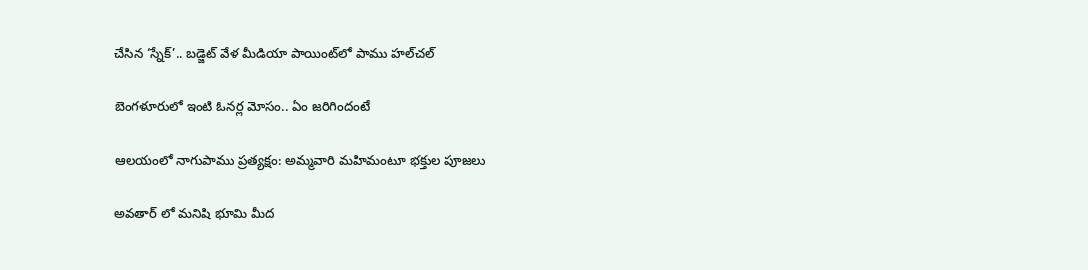చేసిన ‘స్నేక్’.. బడ్జెట్ వేళ మీడియా పాయింట్‌లో పాము హల్‌చల్

బెంగళూరులో ఇంటి ఓనర్ల మోసం.. ఏం జరిగిందంటే

ఆలయంలో నాగుపాము ప్రత్యక్షం: అమ్మవారి మహిమంటూ భక్తుల పూజలు

అవతార్ లో మనిషి భూమి మీద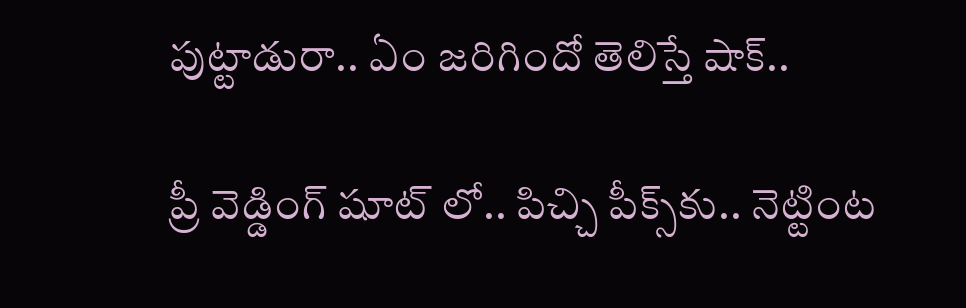పుట్టాడురా.. ఏం జరిగిందో తెలిస్తే షాక్‌..

ప్రీ వెడ్డింగ్ షూట్ లో.. పిచ్చి పీక్స్‌కు.. నెట్టింట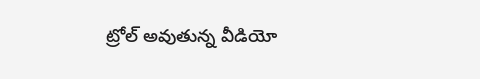ట్రోల్ అవుతున్న వీడియో